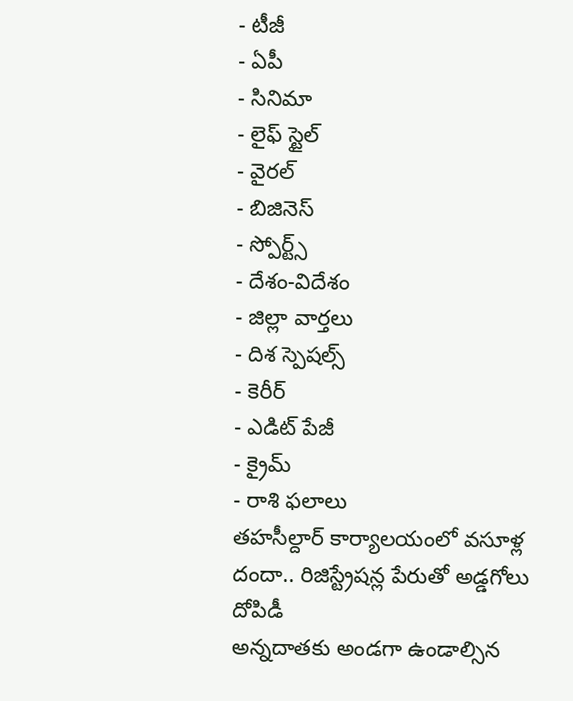- టీజీ
- ఏపీ
- సినిమా
- లైఫ్ స్టైల్
- వైరల్
- బిజినెస్
- స్పోర్ట్స్
- దేశం-విదేశం
- జిల్లా వార్తలు
- దిశ స్పెషల్స్
- కెరీర్
- ఎడిట్ పేజీ
- క్రైమ్
- రాశి ఫలాలు
తహసీల్దార్ కార్యాలయంలో వసూళ్ల దందా.. రిజిస్ట్రేషన్ల పేరుతో అడ్డగోలు దోపిడీ
అన్నదాతకు అండగా ఉండాల్సిన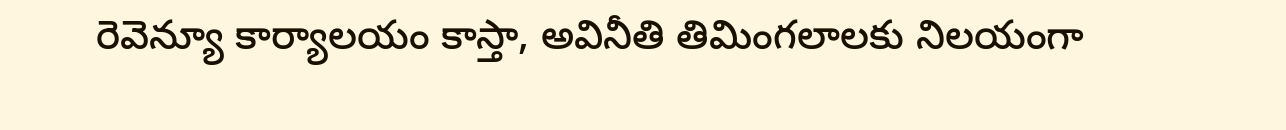రెవెన్యూ కార్యాలయం కాస్తా, అవినీతి తిమింగలాలకు నిలయంగా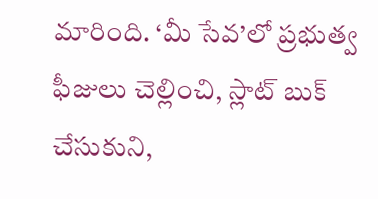మారింది. ‘మీ సేవ’లో ప్రభుత్వ ఫీజులు చెల్లించి, స్లాట్ బుక్ చేసుకుని,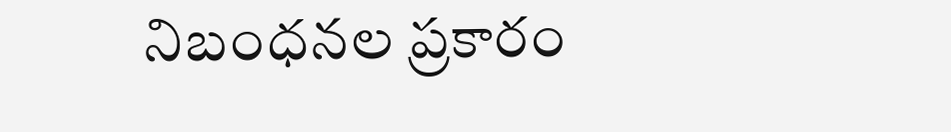నిబంధనల ప్రకారం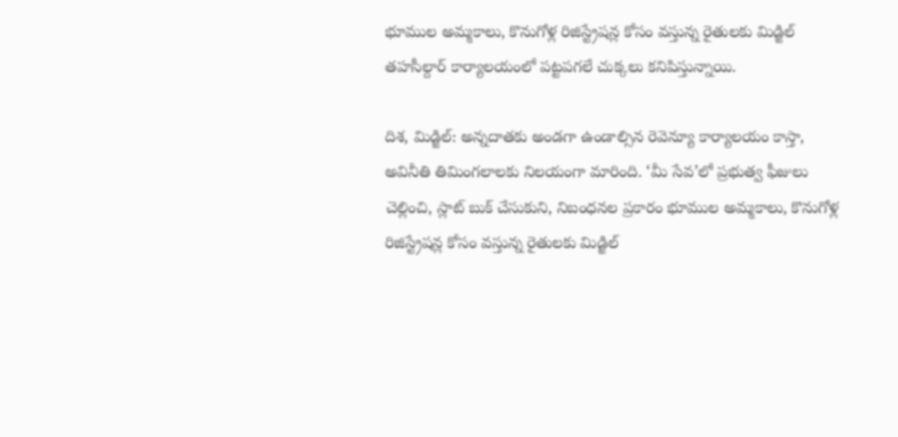భూముల అమ్మకాలు, కొనుగోళ్ల రిజిస్ట్రేషన్ల కోసం వస్తున్న రైతులకు మిడ్జిల్ తహసీల్దార్ కార్యాలయంలో పట్టపగలే చుక్కలు కనిపిస్తున్నాయి.

దిశ, మిడ్జిల్: అన్నదాతకు అండగా ఉండాల్సిన రెవెన్యూ కార్యాలయం కాస్తా, అవినీతి తిమింగలాలకు నిలయంగా మారింది. ‘మీ సేవ’లో ప్రభుత్వ ఫీజులు చెల్లించి, స్లాట్ బుక్ చేసుకుని, నిబంధనల ప్రకారం భూముల అమ్మకాలు, కొనుగోళ్ల రిజిస్ట్రేషన్ల కోసం వస్తున్న రైతులకు మిడ్జిల్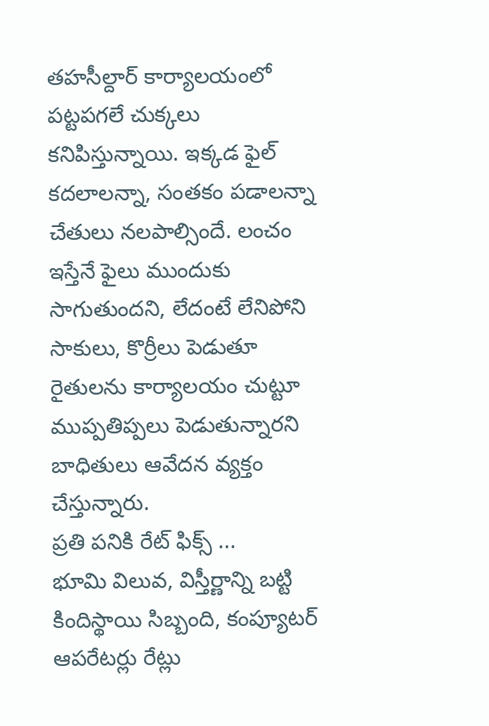తహసీల్దార్ కార్యాలయంలో పట్టపగలే చుక్కలు కనిపిస్తున్నాయి. ఇక్కడ ఫైల్ కదలాలన్నా, సంతకం పడాలన్నా చేతులు నలపాల్సిందే. లంచం ఇస్తేనే ఫైలు ముందుకు సాగుతుందని, లేదంటే లేనిపోని సాకులు, కొర్రీలు పెడుతూ రైతులను కార్యాలయం చుట్టూ ముప్పతిప్పలు పెడుతున్నారని బాధితులు ఆవేదన వ్యక్తం చేస్తున్నారు.
ప్రతి పనికి రేట్ ఫిక్స్ ...
భూమి విలువ, విస్తీర్ణాన్ని బట్టి కిందిస్థాయి సిబ్బంది, కంప్యూటర్ ఆపరేటర్లు రేట్లు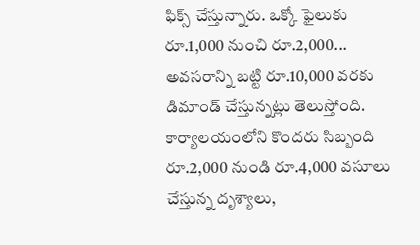ఫిక్స్ చేస్తున్నారు. ఒక్కో ఫైలుకు రూ.1,000 నుంచి రూ.2,000... అవసరాన్ని బట్టి రూ.10,000 వరకు డిమాండ్ చేస్తున్నట్లు తెలుస్తోంది. కార్యాలయంలోని కొందరు సిబ్బంది రూ.2,000 నుండి రూ.4,000 వసూలు చేస్తున్న దృశ్యాలు,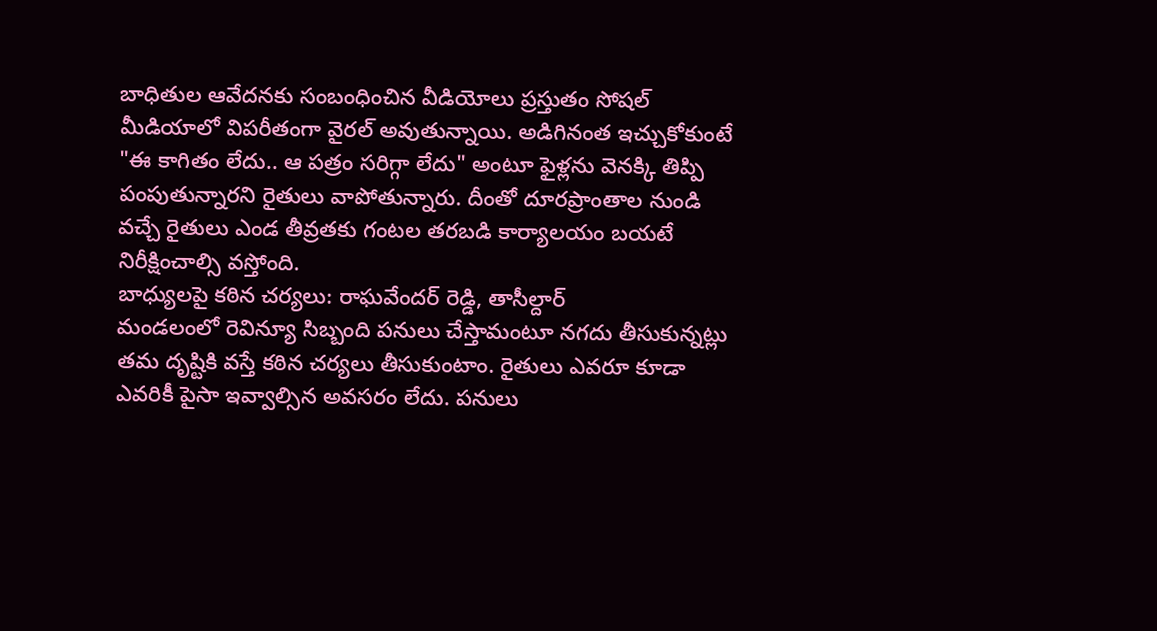బాధితుల ఆవేదనకు సంబంధించిన వీడియోలు ప్రస్తుతం సోషల్ మీడియాలో విపరీతంగా వైరల్ అవుతున్నాయి. అడిగినంత ఇచ్చుకోకుంటే "ఈ కాగితం లేదు.. ఆ పత్రం సరిగ్గా లేదు" అంటూ ఫైళ్లను వెనక్కి తిప్పి పంపుతున్నారని రైతులు వాపోతున్నారు. దీంతో దూరప్రాంతాల నుండి వచ్చే రైతులు ఎండ తీవ్రతకు గంటల తరబడి కార్యాలయం బయటే నిరీక్షించాల్సి వస్తోంది.
బాధ్యులపై కఠిన చర్యలు: రాఘవేందర్ రెడ్డి, తాసీల్దార్
మండలంలో రెవిన్యూ సిబ్బంది పనులు చేస్తామంటూ నగదు తీసుకున్నట్లు తమ దృష్టికి వస్తే కఠిన చర్యలు తీసుకుంటాం. రైతులు ఎవరూ కూడా ఎవరికీ పైసా ఇవ్వాల్సిన అవసరం లేదు. పనులు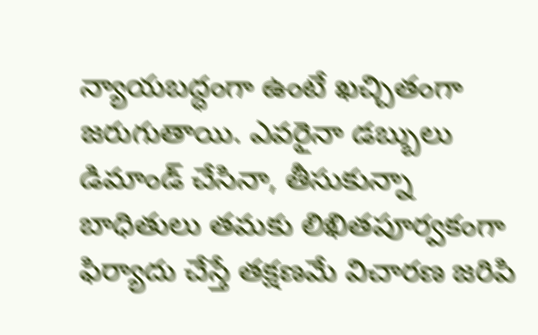న్యాయబద్ధంగా ఉంటే ఖచ్చితంగా జరుగుతాయి. ఎవరైనా డబ్బులు డిమాండ్ చేసినా, తీసుకున్నా బాధితులు తమకు లిఖితపూర్వకంగా ఫిర్యాదు చేస్తే తక్షణమే విచారణ జరిపి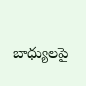బాధ్యులపై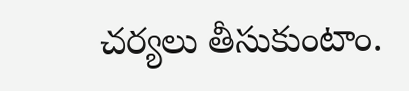చర్యలు తీసుకుంటాం.